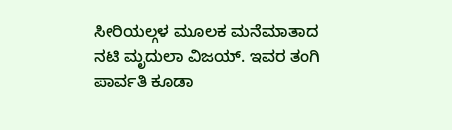ಸೀರಿಯಲ್ಗಳ ಮೂಲಕ ಮನೆಮಾತಾದ ನಟಿ ಮೃದುಲಾ ವಿಜಯ್. ಇವರ ತಂಗಿ ಪಾರ್ವತಿ ಕೂಡಾ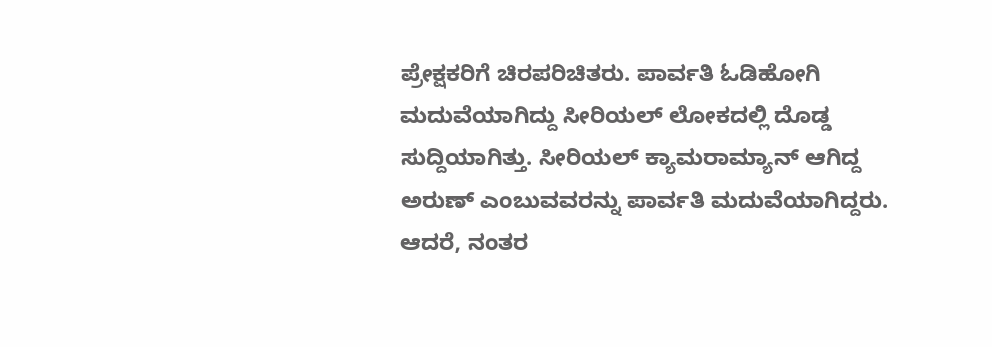ಪ್ರೇಕ್ಷಕರಿಗೆ ಚಿರಪರಿಚಿತರು. ಪಾರ್ವತಿ ಓಡಿಹೋಗಿ ಮದುವೆಯಾಗಿದ್ದು ಸೀರಿಯಲ್ ಲೋಕದಲ್ಲಿ ದೊಡ್ಡ ಸುದ್ದಿಯಾಗಿತ್ತು. ಸೀರಿಯಲ್ ಕ್ಯಾಮರಾಮ್ಯಾನ್ ಆಗಿದ್ದ ಅರುಣ್ ಎಂಬುವವರನ್ನು ಪಾರ್ವತಿ ಮದುವೆಯಾಗಿದ್ದರು. ಆದರೆ, ನಂತರ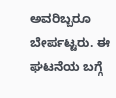ಅವರಿಬ್ಬರೂ ಬೇರ್ಪಟ್ಟರು. ಈ ಘಟನೆಯ ಬಗ್ಗೆ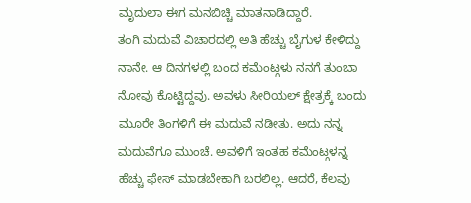ಮೃದುಲಾ ಈಗ ಮನಬಿಚ್ಚಿ ಮಾತನಾಡಿದ್ದಾರೆ.
ತಂಗಿ ಮದುವೆ ವಿಚಾರದಲ್ಲಿ ಅತಿ ಹೆಚ್ಚು ಬೈಗುಳ ಕೇಳಿದ್ದು ನಾನೇ. ಆ ದಿನಗಳಲ್ಲಿ ಬಂದ ಕಮೆಂಟ್ಗಳು ನನಗೆ ತುಂಬಾ ನೋವು ಕೊಟ್ಟಿದ್ದವು. ಅವಳು ಸೀರಿಯಲ್ ಕ್ಷೇತ್ರಕ್ಕೆ ಬಂದು ಮೂರೇ ತಿಂಗಳಿಗೆ ಈ ಮದುವೆ ನಡೀತು. ಅದು ನನ್ನ ಮದುವೆಗೂ ಮುಂಚೆ. ಅವಳಿಗೆ ಇಂತಹ ಕಮೆಂಟ್ಗಳನ್ನ ಹೆಚ್ಚು ಫೇಸ್ ಮಾಡಬೇಕಾಗಿ ಬರಲಿಲ್ಲ. ಆದರೆ, ಕೆಲವು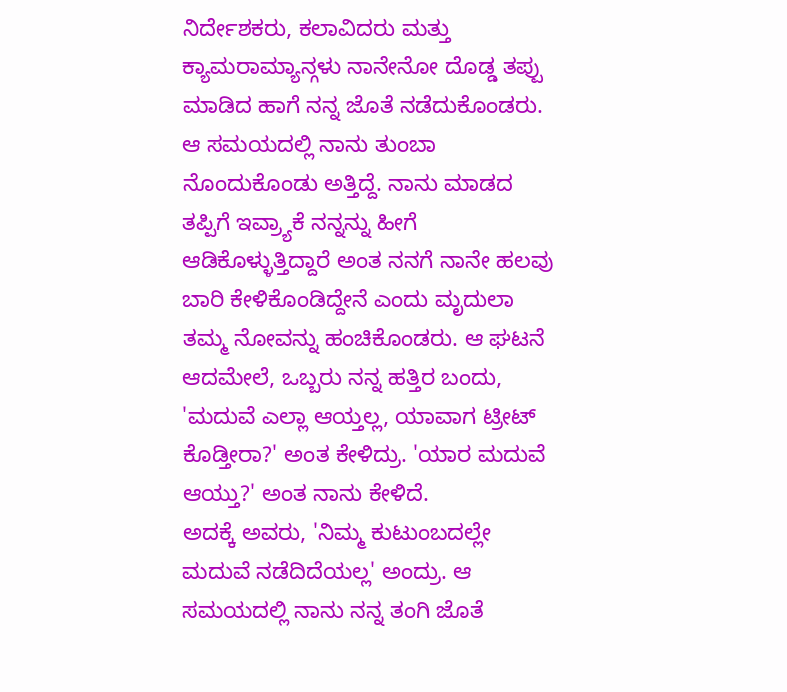ನಿರ್ದೇಶಕರು, ಕಲಾವಿದರು ಮತ್ತು ಕ್ಯಾಮರಾಮ್ಯಾನ್ಗಳು ನಾನೇನೋ ದೊಡ್ಡ ತಪ್ಪು ಮಾಡಿದ ಹಾಗೆ ನನ್ನ ಜೊತೆ ನಡೆದುಕೊಂಡರು.
ಆ ಸಮಯದಲ್ಲಿ ನಾನು ತುಂಬಾ ನೊಂದುಕೊಂಡು ಅತ್ತಿದ್ದೆ. ನಾನು ಮಾಡದ ತಪ್ಪಿಗೆ ಇವ್ರ್ಯಾಕೆ ನನ್ನನ್ನು ಹೀಗೆ ಆಡಿಕೊಳ್ಳುತ್ತಿದ್ದಾರೆ ಅಂತ ನನಗೆ ನಾನೇ ಹಲವು ಬಾರಿ ಕೇಳಿಕೊಂಡಿದ್ದೇನೆ ಎಂದು ಮೃದುಲಾ ತಮ್ಮ ನೋವನ್ನು ಹಂಚಿಕೊಂಡರು. ಆ ಘಟನೆ ಆದಮೇಲೆ, ಒಬ್ಬರು ನನ್ನ ಹತ್ತಿರ ಬಂದು, 'ಮದುವೆ ಎಲ್ಲಾ ಆಯ್ತಲ್ಲ, ಯಾವಾಗ ಟ್ರೀಟ್ ಕೊಡ್ತೀರಾ?' ಅಂತ ಕೇಳಿದ್ರು. 'ಯಾರ ಮದುವೆ ಆಯ್ತು?' ಅಂತ ನಾನು ಕೇಳಿದೆ.
ಅದಕ್ಕೆ ಅವರು, 'ನಿಮ್ಮ ಕುಟುಂಬದಲ್ಲೇ ಮದುವೆ ನಡೆದಿದೆಯಲ್ಲ' ಅಂದ್ರು. ಆ ಸಮಯದಲ್ಲಿ ನಾನು ನನ್ನ ತಂಗಿ ಜೊತೆ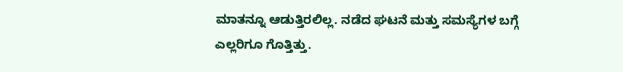ಮಾತನ್ನೂ ಆಡುತ್ತಿರಲಿಲ್ಲ. ನಡೆದ ಘಟನೆ ಮತ್ತು ಸಮಸ್ಯೆಗಳ ಬಗ್ಗೆ ಎಲ್ಲರಿಗೂ ಗೊತ್ತಿತ್ತು.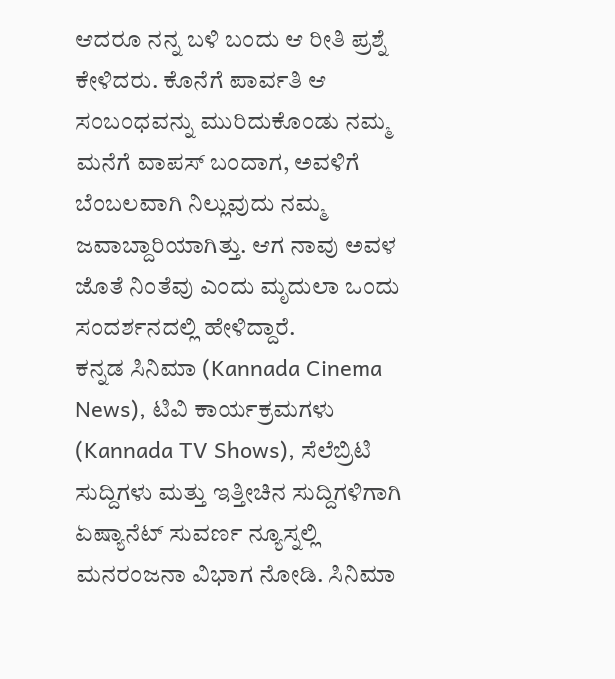ಆದರೂ ನನ್ನ ಬಳಿ ಬಂದು ಆ ರೀತಿ ಪ್ರಶ್ನೆ ಕೇಳಿದರು. ಕೊನೆಗೆ ಪಾರ್ವತಿ ಆ ಸಂಬಂಧವನ್ನು ಮುರಿದುಕೊಂಡು ನಮ್ಮ ಮನೆಗೆ ವಾಪಸ್ ಬಂದಾಗ, ಅವಳಿಗೆ ಬೆಂಬಲವಾಗಿ ನಿಲ್ಲುವುದು ನಮ್ಮ ಜವಾಬ್ದಾರಿಯಾಗಿತ್ತು. ಆಗ ನಾವು ಅವಳ ಜೊತೆ ನಿಂತೆವು ಎಂದು ಮೃದುಲಾ ಒಂದು ಸಂದರ್ಶನದಲ್ಲಿ ಹೇಳಿದ್ದಾರೆ.
ಕನ್ನಡ ಸಿನಿಮಾ (Kannada Cinema News), ಟಿವಿ ಕಾರ್ಯಕ್ರಮಗಳು (Kannada TV Shows), ಸೆಲೆಬ್ರಿಟಿ ಸುದ್ದಿಗಳು ಮತ್ತು ಇತ್ತೀಚಿನ ಸುದ್ದಿಗಳಿಗಾಗಿ ಏಷ್ಯಾನೆಟ್ ಸುವರ್ಣ ನ್ಯೂಸ್ನಲ್ಲಿ ಮನರಂಜನಾ ವಿಭಾಗ ನೋಡಿ. ಸಿನಿಮಾ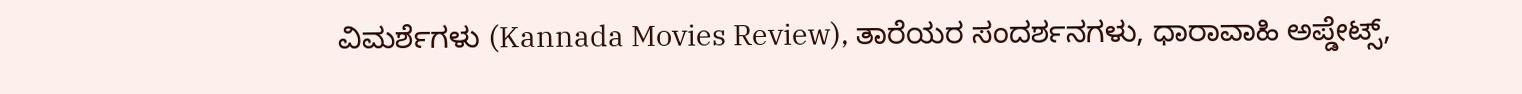ವಿಮರ್ಶೆಗಳು (Kannada Movies Review), ತಾರೆಯರ ಸಂದರ್ಶನಗಳು, ಧಾರಾವಾಹಿ ಅಪ್ಡೇಟ್ಸ್,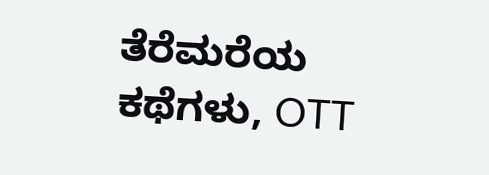ತೆರೆಮರೆಯ ಕಥೆಗಳು, OTT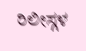ರಿಲೀಸ್ಗಳ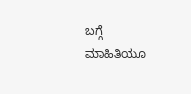ಬಗ್ಗೆ ಮಾಹಿತಿಯೂ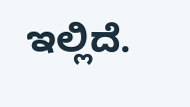ಇಲ್ಲಿದೆ.